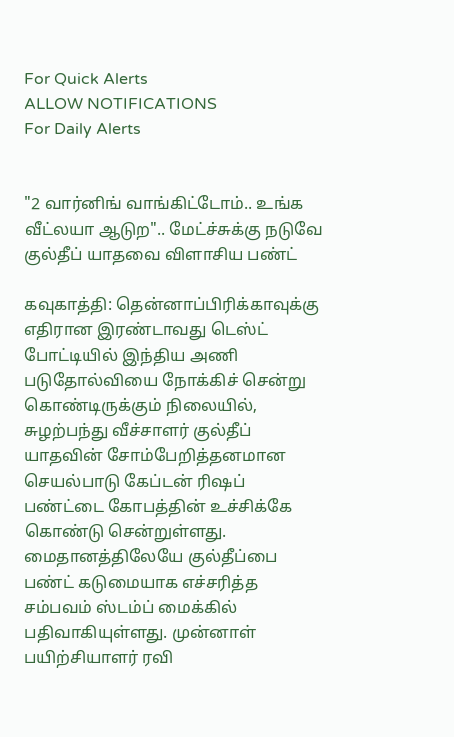For Quick Alerts
ALLOW NOTIFICATIONS
For Daily Alerts


"2 வார்னிங் வாங்கிட்டோம்.. உங்க வீட்லயா ஆடுற".. மேட்ச்சுக்கு நடுவே குல்தீப் யாதவை விளாசிய பண்ட்

கவுகாத்தி: தென்னாப்பிரிக்காவுக்கு எதிரான இரண்டாவது டெஸ்ட் போட்டியில் இந்திய அணி படுதோல்வியை நோக்கிச் சென்று கொண்டிருக்கும் நிலையில், சுழற்பந்து வீச்சாளர் குல்தீப் யாதவின் சோம்பேறித்தனமான செயல்பாடு கேப்டன் ரிஷப் பண்ட்டை கோபத்தின் உச்சிக்கே கொண்டு சென்றுள்ளது. மைதானத்திலேயே குல்தீப்பை பண்ட் கடுமையாக எச்சரித்த சம்பவம் ஸ்டம்ப் மைக்கில் பதிவாகியுள்ளது. முன்னாள் பயிற்சியாளர் ரவி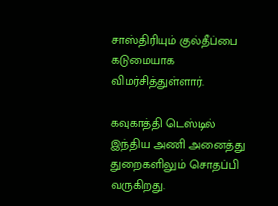சாஸ்திரியும் குல்தீப்பை கடுமையாக விமர்சித்துள்ளார்.

கவுகாத்தி டெஸ்டில் இந்திய அணி அனைத்து துறைகளிலும் சொதப்பி வருகிறது.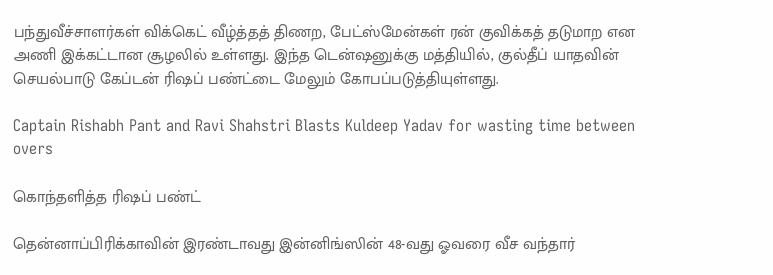பந்துவீச்சாளர்கள் விக்கெட் வீழ்த்தத் திணற, பேட்ஸ்மேன்கள் ரன் குவிக்கத் தடுமாற என அணி இக்கட்டான சூழலில் உள்ளது. இந்த டென்ஷனுக்கு மத்தியில், குல்தீப் யாதவின் செயல்பாடு கேப்டன் ரிஷப் பண்ட்டை மேலும் கோபப்படுத்தியுள்ளது.

Captain Rishabh Pant and Ravi Shahstri Blasts Kuldeep Yadav for wasting time between overs

கொந்தளித்த ரிஷப் பண்ட்

தென்னாப்பிரிக்காவின் இரண்டாவது இன்னிங்ஸின் 48-வது ஓவரை வீச வந்தார்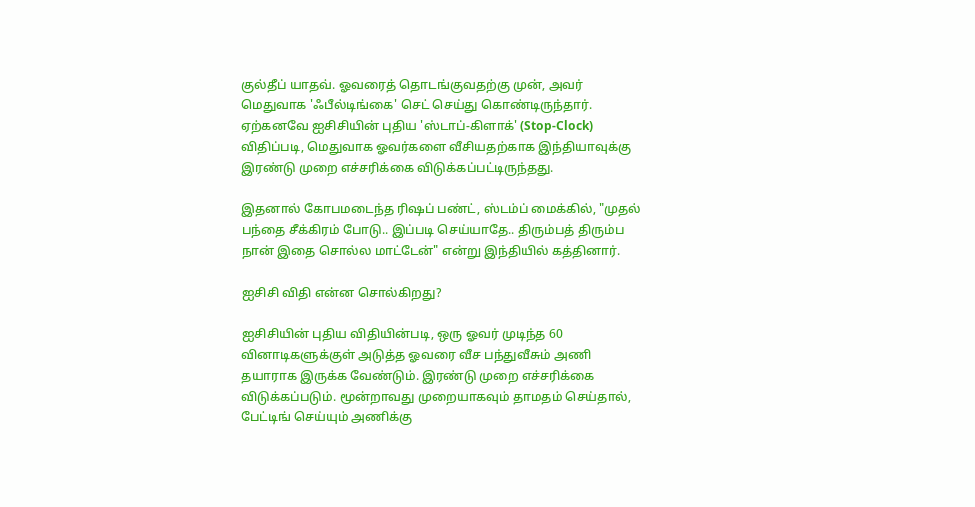குல்தீப் யாதவ். ஓவரைத் தொடங்குவதற்கு முன், அவர் மெதுவாக 'ஃபீல்டிங்கை' செட் செய்து கொண்டிருந்தார். ஏற்கனவே ஐசிசியின் புதிய 'ஸ்டாப்-கிளாக்' (Stop-Clock) விதிப்படி, மெதுவாக ஓவர்களை வீசியதற்காக இந்தியாவுக்கு இரண்டு முறை எச்சரிக்கை விடுக்கப்பட்டிருந்தது.

இதனால் கோபமடைந்த ரிஷப் பண்ட், ஸ்டம்ப் மைக்கில், "முதல் பந்தை சீக்கிரம் போடு.. இப்படி செய்யாதே.. திரும்பத் திரும்ப நான் இதை சொல்ல மாட்டேன்" என்று இந்தியில் கத்தினார்.

ஐசிசி விதி என்ன சொல்கிறது?

ஐசிசியின் புதிய விதியின்படி, ஒரு ஓவர் முடிந்த 60 வினாடிகளுக்குள் அடுத்த ஓவரை வீச பந்துவீசும் அணி தயாராக இருக்க வேண்டும். இரண்டு முறை எச்சரிக்கை விடுக்கப்படும். மூன்றாவது முறையாகவும் தாமதம் செய்தால், பேட்டிங் செய்யும் அணிக்கு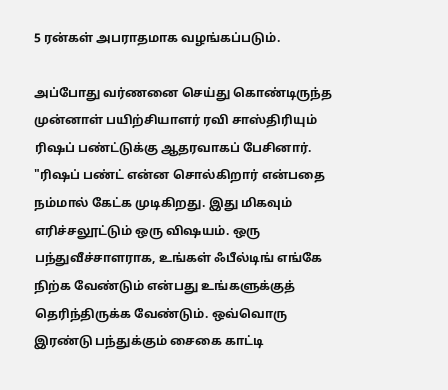5 ரன்கள் அபராதமாக வழங்கப்படும்.

அப்போது வர்ணனை செய்து கொண்டிருந்த முன்னாள் பயிற்சியாளர் ரவி சாஸ்திரியும் ரிஷப் பண்ட்டுக்கு ஆதரவாகப் பேசினார். "ரிஷப் பண்ட் என்ன சொல்கிறார் என்பதை நம்மால் கேட்க முடிகிறது. இது மிகவும் எரிச்சலூட்டும் ஒரு விஷயம். ஒரு பந்துவீச்சாளராக, உங்கள் ஃபீல்டிங் எங்கே நிற்க வேண்டும் என்பது உங்களுக்குத் தெரிந்திருக்க வேண்டும். ஒவ்வொரு இரண்டு பந்துக்கும் சைகை காட்டி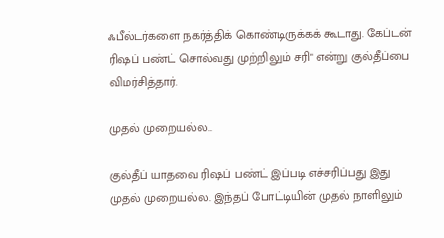ஃபீல்டர்களை நகர்த்திக் கொண்டிருக்கக் கூடாது. கேப்டன் ரிஷப் பண்ட் சொல்வது முற்றிலும் சரி" என்று குல்தீப்பை விமர்சித்தார்.

முதல் முறையல்ல..

குல்தீப் யாதவை ரிஷப் பண்ட் இப்படி எச்சரிப்பது இது முதல் முறையல்ல. இந்தப் போட்டியின் முதல் நாளிலும்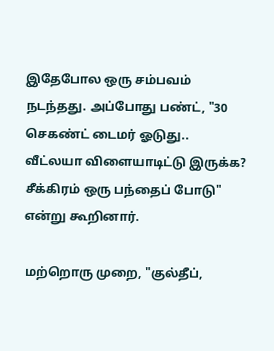இதேபோல ஒரு சம்பவம் நடந்தது. அப்போது பண்ட், "30 செகண்ட் டைமர் ஓடுது.. வீட்லயா விளையாடிட்டு இருக்க? சீக்கிரம் ஒரு பந்தைப் போடு" என்று கூறினார்.

மற்றொரு முறை, "குல்தீப்,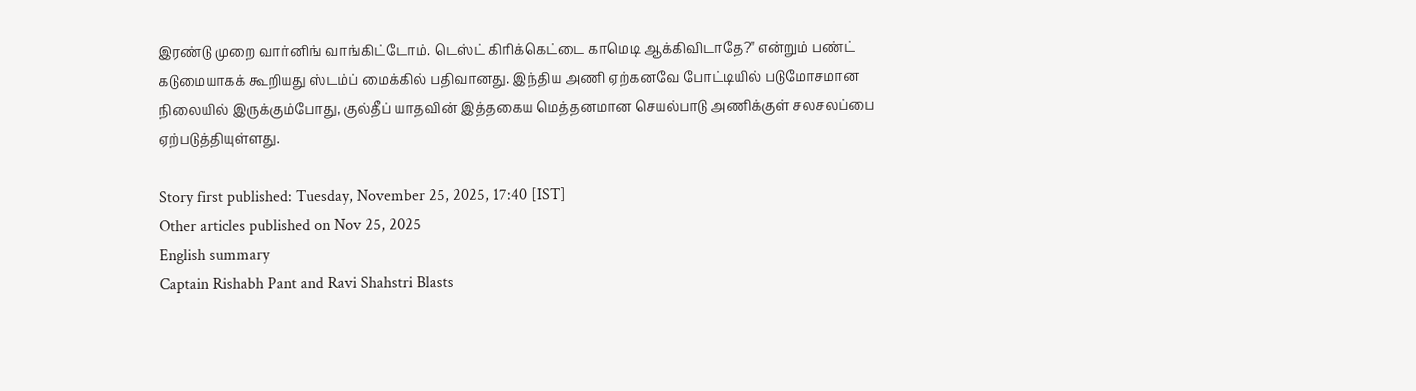இரண்டு முறை வார்னிங் வாங்கிட்டோம். டெஸ்ட் கிரிக்கெட்டை காமெடி ஆக்கிவிடாதே?" என்றும் பண்ட் கடுமையாகக் கூறியது ஸ்டம்ப் மைக்கில் பதிவானது. இந்திய அணி ஏற்கனவே போட்டியில் படுமோசமான நிலையில் இருக்கும்போது, குல்தீப் யாதவின் இத்தகைய மெத்தனமான செயல்பாடு அணிக்குள் சலசலப்பை ஏற்படுத்தியுள்ளது.

Story first published: Tuesday, November 25, 2025, 17:40 [IST]
Other articles published on Nov 25, 2025
English summary
Captain Rishabh Pant and Ravi Shahstri Blasts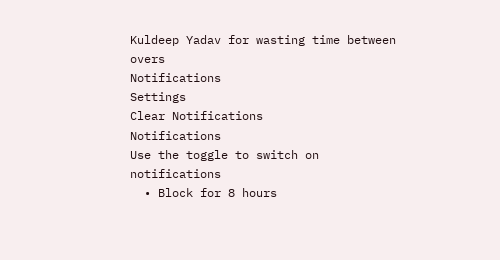Kuldeep Yadav for wasting time between overs
Notifications
Settings
Clear Notifications
Notifications
Use the toggle to switch on notifications
  • Block for 8 hours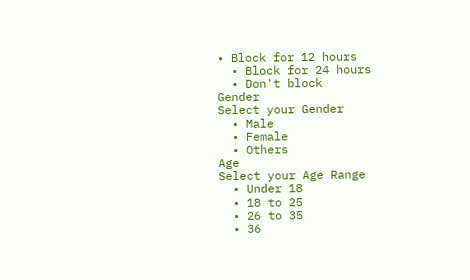• Block for 12 hours
  • Block for 24 hours
  • Don't block
Gender
Select your Gender
  • Male
  • Female
  • Others
Age
Select your Age Range
  • Under 18
  • 18 to 25
  • 26 to 35
  • 36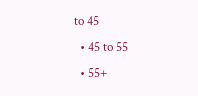to 45
  • 45 to 55
  • 55+